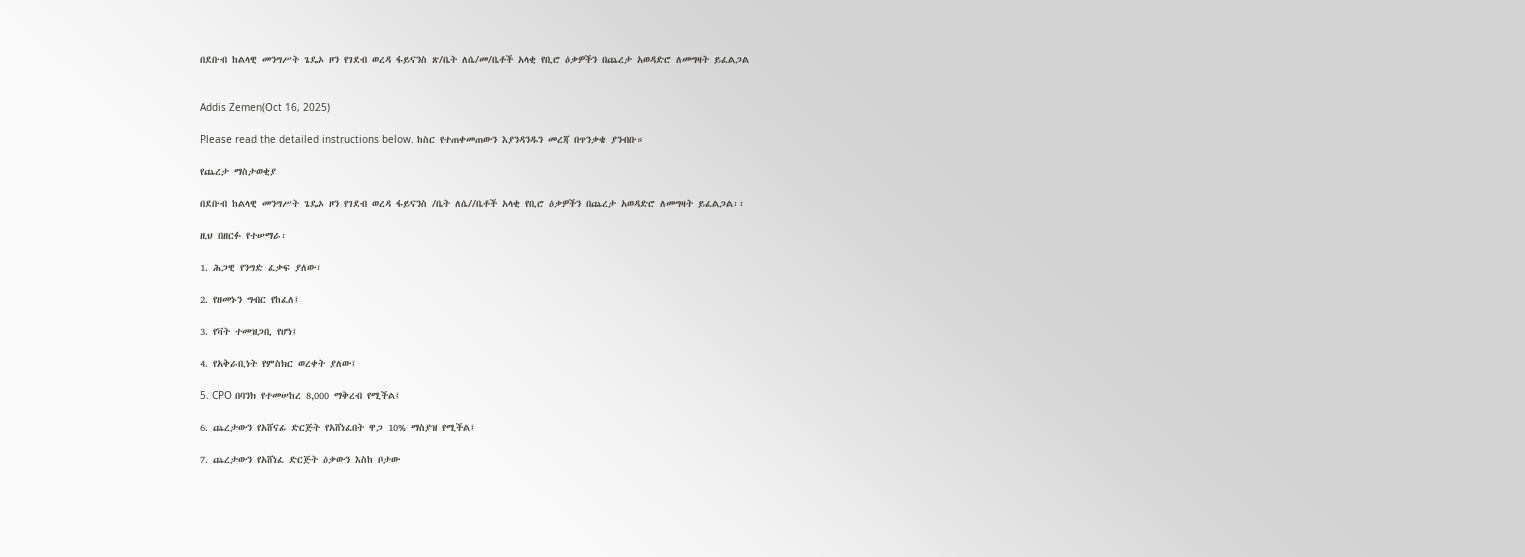በደቡብ ከልላዊ መንግሥት ጌዴኦ ዞን የገደብ ወረዳ ፋይናንስ ጽ/ቤት ለሴ/መ/ቤቶች አላቂ የቢሮ ዕቃዎችን በጨረታ አወዳድሮ ለመግዛት ይፈልጋል


Addis Zemen(Oct 16, 2025)

Please read the detailed instructions below. ከስር የተጠቀመጠውን እያንዳንዱን መረጃ በጥንቃቄ ያንብቡ።

የጨረታ ማስታወቂያ

በደቡብ ከልላዊ መንግሥት ጌዴኦ ዞን የገደብ ወረዳ ፋይናንስ /ቤት ለሴ//ቤቶች አላቂ የቢሮ ዕቃዎችን በጨረታ አወዳድሮ ለመግዛት ይፈልጋል፡፡

ዚህ በዘርፉ የተሠማራ፡

1. ሕጋዊ የንግድ ፈቃፍ ያለው፣

2. የዘመኑን ግብር የከፈለ፤

3. የቫት ተመዝጋቢ የሆነ፤

4. የአቅራቢነት የምስክር ወረቀት ያለው፤

5. CPO በባንክ የተመሠከረ 8,000 ማቅረብ የሚችል፤

6. ጨረታውን የአሸናፊ ድርጅት የአሸነፈበት ዋጋ 10% ማስያዝ የሚችል፤

7. ጨረታውን የአሸነፈ ድርጅት ዕቃውን እስከ ቦታው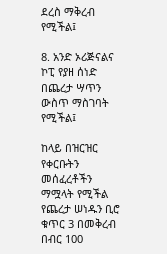ደረስ ማቅረብ የሚችል፤

8. አንድ ኦሪጅናልና ኮፒ የያዘ ሰነድ በጨረታ ሣጥን ውስጥ ማስገባት የሚችል፤

ከላይ በዝርዝር የቀርቡትን መሰፈረቶችን ማሟላት የሚችል የጨረታ ሠነዱን ቢሮ ቁጥር 3 በመቅረብ በብር 100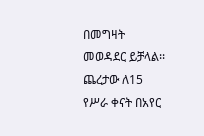በመግዛት መወዳደር ይቻላል፡፡ ጨረታው ለ15 የሥራ ቀናት በአየር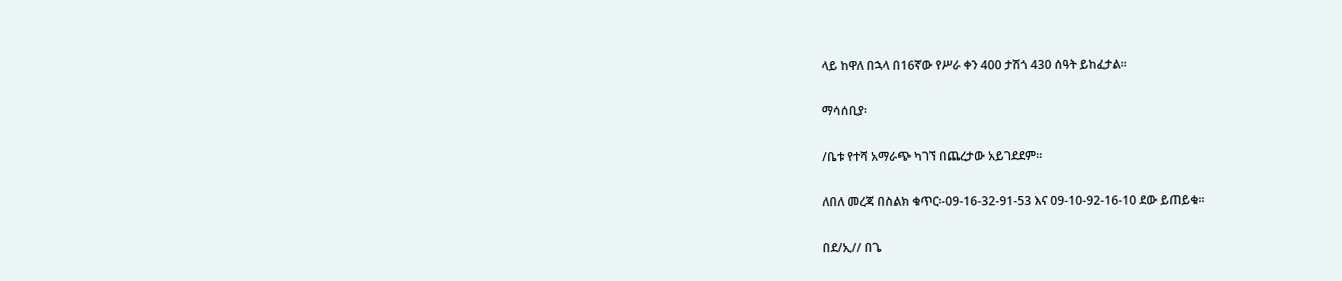ላይ ከዋለ በኋላ በ16ኛው የሥራ ቀን 400 ታሽጎ 430 ሰዓት ይከፈታል፡፡

ማሳሰቢያ፡

/ቤቱ የተሻ አማራጭ ካገኘ በጨረታው አይገደደም፡፡

ለበለ መረጃ በስልክ ቁጥር፡-09-16-32-91-53 እና 09-10-92-16-10 ደው ይጠይቁ፡፡

በደ/ኢ// በጌ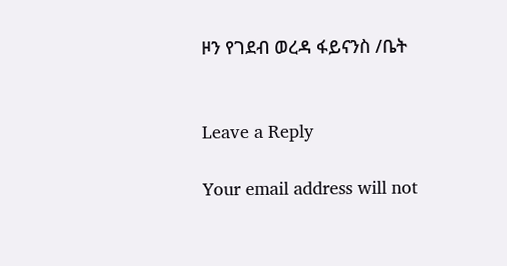ዞን የገደብ ወረዳ ፋይናንስ /ቤት


Leave a Reply

Your email address will not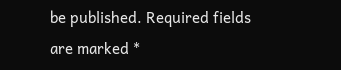be published. Required fields are marked *